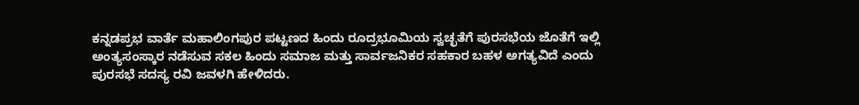ಕನ್ನಡಪ್ರಭ ವಾರ್ತೆ ಮಹಾಲಿಂಗಪುರ ಪಟ್ಟಣದ ಹಿಂದು ರೂದ್ರಭೂಮಿಯ ಸ್ವಚ್ಛತೆಗೆ ಪುರಸಭೆಯ ಜೊತೆಗೆ ಇಲ್ಲಿ ಅಂತ್ಯಸಂಸ್ಕಾರ ನಡೆಸುವ ಸಕಲ ಹಿಂದು ಸಮಾಜ ಮತ್ತು ಸಾರ್ವಜನಿಕರ ಸಹಕಾರ ಬಹಳ ಅಗತ್ಯವಿದೆ ಎಂದು ಪುರಸಭೆ ಸದಸ್ಯ ರವಿ ಜವಳಗಿ ಹೇಳಿದರು.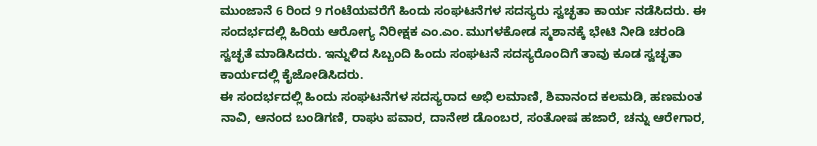ಮುಂಜಾನೆ 6 ರಿಂದ 9 ಗಂಟೆಯವರೆಗೆ ಹಿಂದು ಸಂಘಟನೆಗಳ ಸದಸ್ಯರು ಸ್ವಚ್ಛತಾ ಕಾರ್ಯ ನಡೆಸಿದರು. ಈ ಸಂದರ್ಭದಲ್ಲಿ ಹಿರಿಯ ಆರೋಗ್ಯ ನಿರೀಕ್ಷಕ ಎಂ.ಎಂ. ಮುಗಳಕೋಡ ಸ್ಮಶಾನಕ್ಕೆ ಭೇಟಿ ನೀಡಿ ಚರಂಡಿ ಸ್ವಚ್ಛತೆ ಮಾಡಿಸಿದರು. ಇನ್ನುಳಿದ ಸಿಬ್ಬಂದಿ ಹಿಂದು ಸಂಘಟನೆ ಸದಸ್ಯರೊಂದಿಗೆ ತಾವು ಕೂಡ ಸ್ವಚ್ಛತಾ ಕಾರ್ಯದಲ್ಲಿ ಕೈಜೋಡಿಸಿದರು.
ಈ ಸಂದರ್ಭದಲ್ಲಿ ಹಿಂದು ಸಂಘಟನೆಗಳ ಸದಸ್ಯರಾದ ಅಭಿ ಲಮಾಣಿ, ಶಿವಾನಂದ ಕಲಮಡಿ, ಹಣಮಂತ ನಾವಿ, ಆನಂದ ಬಂಡಿಗಣಿ, ರಾಘು ಪವಾರ, ದಾನೇಶ ಡೊಂಬರ, ಸಂತೋಷ ಹಜಾರೆ, ಚನ್ನು ಆರೇಗಾರ,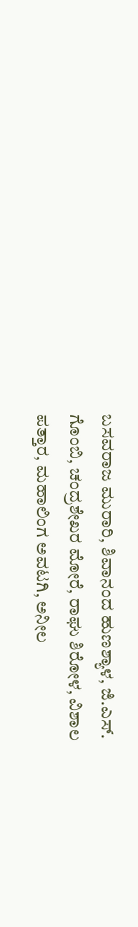ಬಸವರಾಜ ಮುರಾರಿ, ಶಿವಾನಂದ ಹುಣಶ್ಯಾಳ, ಜಿ.ಎಸ್. ಗೊಂಬಿ, ಚಂದ್ರಶೇಖರ ಮೋರೆ, ರಾಘು ಶಿರೋಳ, ವಿಶಾಲ ಪತ್ತಾರ, ಮಹಾಲಿಂಗ ಅವಟಗಿ, ಅನೀಲ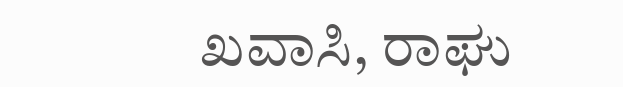ಖವಾಸಿ, ರಾಘು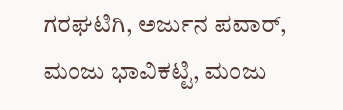ಗರಘಟಿಗಿ, ಅರ್ಜುನ ಪವಾರ್, ಮಂಜು ಭಾವಿಕಟ್ಟಿ, ಮಂಜು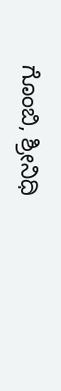ಗೊಂಬಿ, ಶ್ರೀನಿಧಿ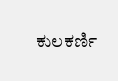ಕುಲಕರ್ಣಿ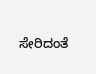ಸೇರಿದಂತೆ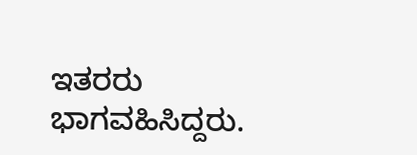ಇತರರು ಭಾಗವಹಿಸಿದ್ದರು.